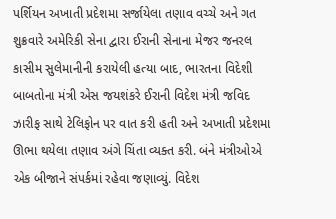પર્શિયન અખાતી પ્રદેશમા સર્જાયેલા તણાવ વચ્ચે અને ગત શુક્રવારે અમેરિકી સેના દ્વારા ઈરાની સેનાના મેજર જનરલ કાસીમ સુલેમાનીની કરાયેલી હત્યા બાદ, ભારતના વિદેશી બાબતોના મંત્રી એસ જયશંકરે ઈરાની વિદેશ મંત્રી જવિદ ઝારીફ સાથે ટેલિફોન પર વાત કરી હતી અને અખાતી પ્રદેશમા ઊભા થયેલા તણાવ અંગે ચિંતા વ્યક્ત કરી. બંને મંત્રીઓએ એક બીજાને સંપર્કમાં રહેવા જણાવ્યું. વિદેશ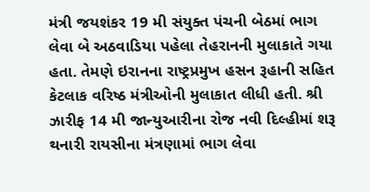મંત્રી જયશંકર 19 મી સંયુક્ત પંચની બેઠમાં ભાગ લેવા બે અઠવાડિયા પહેલા તેહરાનની મુલાકાતે ગયા હતા. તેમણે ઇરાનના રાષ્ટ્રપ્રમુખ હસન રૂહાની સહિત કેટલાક વરિષ્ઠ મંત્રીઓની મુલાકાત લીધી હતી. શ્રી ઝારીફ 14 મી જાન્યુઆરીના રોજ નવી દિલ્હીમાં શરૂ થનારી રાયસીના મંત્રણામાં ભાગ લેવા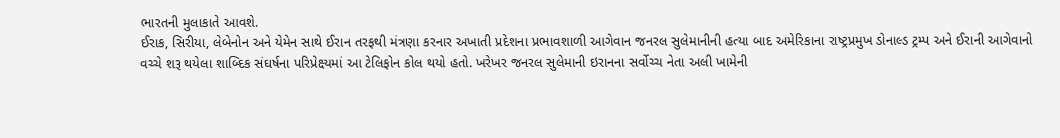ભારતની મુલાકાતે આવશે.
ઈરાક, સિરીયા, લેબેનોન અને યેમેન સાથે ઈરાન તરફથી મંત્રણા કરનાર અખાતી પ્રદેશના પ્રભાવશાળી આગેવાન જનરલ સુલેમાનીની હત્યા બાદ અમેરિકાના રાષ્ટ્રપ્રમુખ ડોનાલ્ડ ટ્રમ્પ અને ઈરાની આગેવાનો વચ્ચે શરૂ થયેલા શાબ્દિક સંઘર્ષના પરિપ્રેક્ષ્યમાં આ ટેલિફોન કોલ થયો હતો. ખરેખર જનરલ સુલેમાની ઇરાનના સર્વોચ્ચ નેતા અલી ખામેની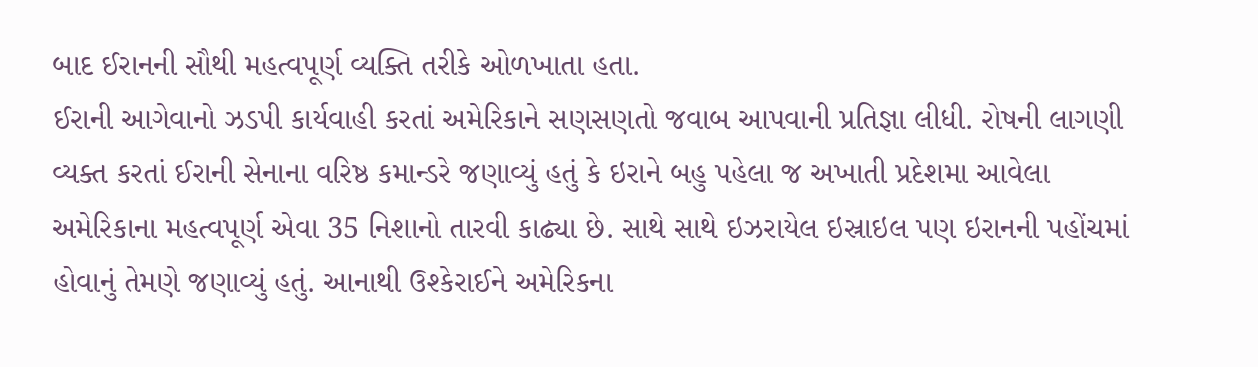બાદ ઈરાનની સૌથી મહત્વપૂર્ણ વ્યક્તિ તરીકે ઓળખાતા હતા.
ઈરાની આગેવાનો ઝડપી કાર્યવાહી કરતાં અમેરિકાને સણસણતો જવાબ આપવાની પ્રતિજ્ઞા લીધી. રોષની લાગણી વ્યક્ત કરતાં ઈરાની સેનાના વરિષ્ઠ કમાન્ડરે જણાવ્યું હતું કે ઇરાને બહુ પહેલા જ અખાતી પ્રદેશમા આવેલા અમેરિકાના મહત્વપૂર્ણ એવા 35 નિશાનો તારવી કાઢ્યા છે. સાથે સાથે ઇઝરાયેલ ઇસ્રાઇલ પણ ઇરાનની પહોંચમાં હોવાનું તેમણે જણાવ્યું હતું. આનાથી ઉશ્કેરાઈને અમેરિકના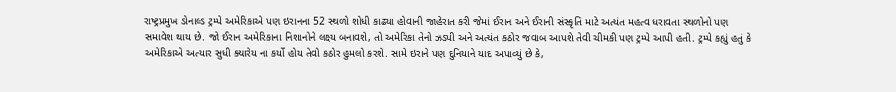રાષ્ટ્રપ્રમુખ ડોનાલ્ડ ટ્રમ્પે અમેરિકાએ પણ ઇરાનના 52 સ્થળો શોધી કાઢ્યા હોવાની જાહેરાત કરી જેમાં ઈરાન અને ઈરાની સંસ્કૃતિ માટે અત્યંત મહત્વ ધરાવતા સ્થળોનો પણ સમાવેશ થાય છે. જો ઈરાન અમેરિકાના નિશાનોને લક્ષ્ય બનાવશે, તો અમેરિકા તેનો ઝડપી અને અત્યંત કઠોર જવાબ આપશે તેવી ચીમકી પણ ટ્રમ્પે આપી હતી. ટ્રમ્પે કહ્યું હતું કે અમેરિકાએ અત્યાર સુધી ક્યારેય ના કર્યો હોય તેવો કઠોર હુમલો કરશે. સામે ઇરાને પણ દુનિયાને યાદ અપાવ્યું છે કે,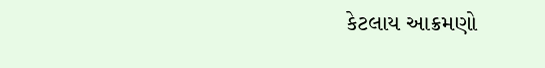કેટલાય આક્રમણો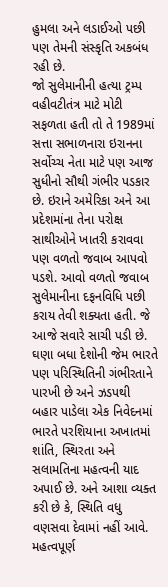હુમલા અને લડાઈઓ પછી પણ તેમની સંસ્કૃતિ અકબંધ રહી છે.
જો સુલેમાનીની હત્યા ટ્રમ્પ વહીવટીતંત્ર માટે મોટી સફળતા હતી તો તે 1989માં સત્તા સભાળનારા ઇરાનના સર્વોચ્ચ નેતા માટે પણ આજ સુધીનો સૌથી ગંભીર પડકાર છે. ઇરાને અમેરિકા અને આ પ્રદેશમાંના તેના પરોક્ષ સાથીઓને ખાતરી કરાવવા પણ વળતો જવાબ આપવો પડશે. આવો વળતો જવાબ સુલેમાનીના દફનવિધિ પછી કરાય તેવી શક્યતા હતી. જે આજે સવારે સાચી પડી છે. ઘણા બધા દેશોની જેમ ભારતે પણ પરિસ્થિતિની ગંભીરતાને પારખી છે અને ઝડપથી બહાર પાડેલા એક નિવેદનમાં ભારતે પરશિયાના અખાતમાં શાંતિ, સ્થિરતા અને સલામતિના મહત્વની યાદ અપાઈ છે. અને આશા વ્યક્ત કરી છે કે, સ્થિતિ વધુ વણસવા દેવામાં નહીં આવે. મહત્વપૂર્ણ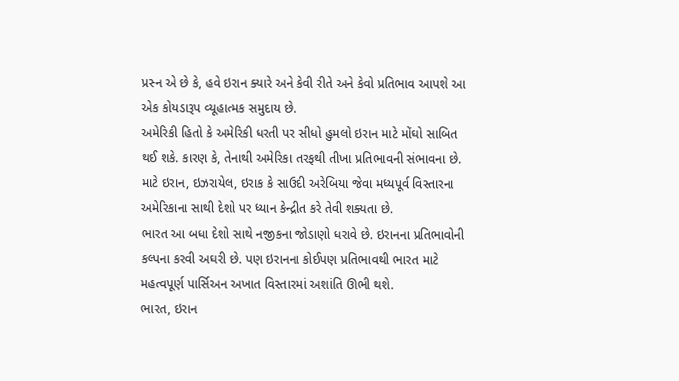પ્રસ્ન એ છે કે, હવે ઇરાન ક્યારે અને કેવી રીતે અને કેવો પ્રતિભાવ આપશે આ એક કોયડારૂપ વ્યૂહાત્મક સમુદાય છે.
અમેરિકી હિતો કે અમેરિકી ધરતી પર સીધો હુમલો ઇરાન માટે મોંઘો સાબિત થઈ શકે. કારણ કે, તેનાથી અમેરિકા તરફથી તીખા પ્રતિભાવની સંભાવના છે. માટે ઇરાન, ઇઝરાયેલ, ઇરાક કે સાઉદી અરેબિયા જેવા મધ્યપૂર્વ વિસ્તારના અમેરિકાના સાથી દેશો પર ધ્યાન કેન્દ્રીત કરે તેવી શક્યતા છે.
ભારત આ બધા દેશો સાથે નજીકના જોડાણો ધરાવે છે. ઇરાનના પ્રતિભાવોની કલ્પના કરવી અઘરી છે. પણ ઇરાનના કોઈપણ પ્રતિભાવથી ભારત માટે મહત્વપૂર્ણ પાર્સિઅન અખાત વિસ્તારમાં અશાંતિ ઊભી થશે.
ભારત, ઇરાન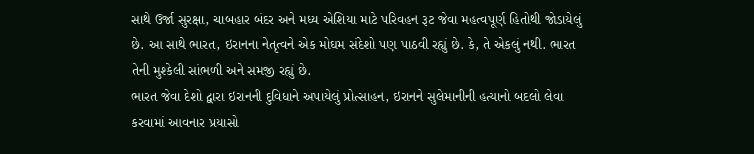સાથે ઉર્જા સુરક્ષા, ચાબહાર બંદર અને મધ્ય એશિયા માટે પરિવહન રૂટ જેવા મહત્વપૂર્ણ હિતોથી જોડાયેલું છે. આ સાથે ભારત, ઇરાનના નેતૃત્વને એક મોઘમ સંદેશો પણ પાઠવી રહ્યું છે. કે, તે એકલું નથી. ભારત તેની મુશ્કેલી સાંભળી અને સમજી રહ્યું છે.
ભારત જેવા દેશો દ્વારા ઇરાનની દુવિધાને અપાયેલું પ્રોત્સાહન, ઇરાનને સુલેમાનીની હત્યાનો બદલો લેવા કરવામાં આવનાર પ્રયાસો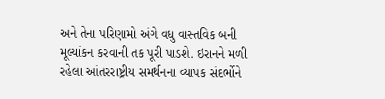અને તેના પરિણામો અંગે વધુ વાસ્તવિક બની મૂલ્યાંકન કરવાની તક પૂરી પાડશે. ઇરાનને મળી રહેલા આંતરરાષ્ટ્રીય સમર્થનના વ્યાપક સંદર્ભોને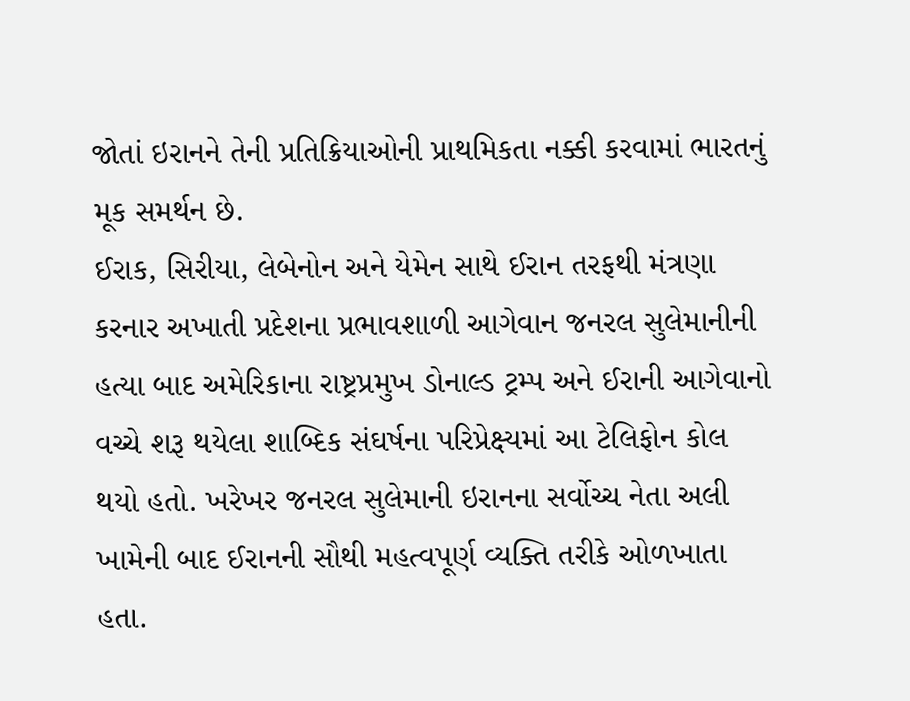જોતાં ઇરાનને તેની પ્રતિક્રિયાઓની પ્રાથમિકતા નક્કી કરવામાં ભારતનું મૂક સમર્થન છે.
ઈરાક, સિરીયા, લેબેનોન અને યેમેન સાથે ઈરાન તરફથી મંત્રણા કરનાર અખાતી પ્રદેશના પ્રભાવશાળી આગેવાન જનરલ સુલેમાનીની હત્યા બાદ અમેરિકાના રાષ્ટ્રપ્રમુખ ડોનાલ્ડ ટ્રમ્પ અને ઈરાની આગેવાનો વચ્ચે શરૂ થયેલા શાબ્દિક સંઘર્ષના પરિપ્રેક્ષ્યમાં આ ટેલિફોન કોલ થયો હતો. ખરેખર જનરલ સુલેમાની ઇરાનના સર્વોચ્ચ નેતા અલી ખામેની બાદ ઈરાનની સૌથી મહત્વપૂર્ણ વ્યક્તિ તરીકે ઓળખાતા હતા.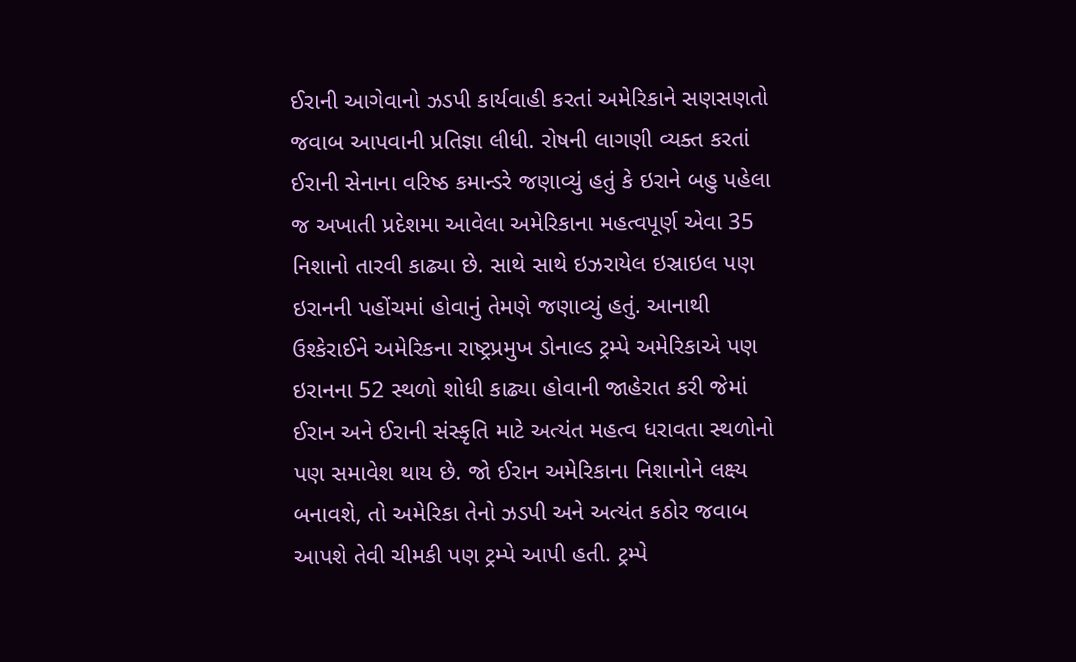ઈરાની આગેવાનો ઝડપી કાર્યવાહી કરતાં અમેરિકાને સણસણતો જવાબ આપવાની પ્રતિજ્ઞા લીધી. રોષની લાગણી વ્યક્ત કરતાં ઈરાની સેનાના વરિષ્ઠ કમાન્ડરે જણાવ્યું હતું કે ઇરાને બહુ પહેલા જ અખાતી પ્રદેશમા આવેલા અમેરિકાના મહત્વપૂર્ણ એવા 35 નિશાનો તારવી કાઢ્યા છે. સાથે સાથે ઇઝરાયેલ ઇસ્રાઇલ પણ ઇરાનની પહોંચમાં હોવાનું તેમણે જણાવ્યું હતું. આનાથી ઉશ્કેરાઈને અમેરિકના રાષ્ટ્રપ્રમુખ ડોનાલ્ડ ટ્રમ્પે અમેરિકાએ પણ ઇરાનના 52 સ્થળો શોધી કાઢ્યા હોવાની જાહેરાત કરી જેમાં ઈરાન અને ઈરાની સંસ્કૃતિ માટે અત્યંત મહત્વ ધરાવતા સ્થળોનો પણ સમાવેશ થાય છે. જો ઈરાન અમેરિકાના નિશાનોને લક્ષ્ય બનાવશે, તો અમેરિકા તેનો ઝડપી અને અત્યંત કઠોર જવાબ આપશે તેવી ચીમકી પણ ટ્રમ્પે આપી હતી. ટ્રમ્પે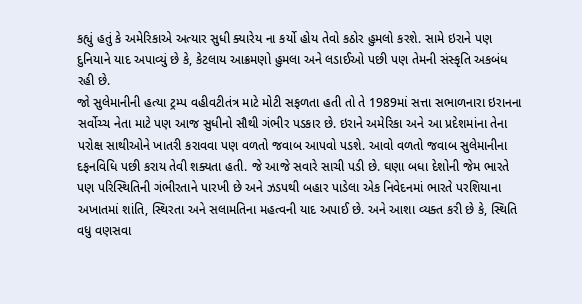કહ્યું હતું કે અમેરિકાએ અત્યાર સુધી ક્યારેય ના કર્યો હોય તેવો કઠોર હુમલો કરશે. સામે ઇરાને પણ દુનિયાને યાદ અપાવ્યું છે કે, કેટલાય આક્રમણો હુમલા અને લડાઈઓ પછી પણ તેમની સંસ્કૃતિ અકબંધ રહી છે.
જો સુલેમાનીની હત્યા ટ્રમ્પ વહીવટીતંત્ર માટે મોટી સફળતા હતી તો તે 1989માં સત્તા સભાળનારા ઇરાનના સર્વોચ્ચ નેતા માટે પણ આજ સુધીનો સૌથી ગંભીર પડકાર છે. ઇરાને અમેરિકા અને આ પ્રદેશમાંના તેના પરોક્ષ સાથીઓને ખાતરી કરાવવા પણ વળતો જવાબ આપવો પડશે. આવો વળતો જવાબ સુલેમાનીના દફનવિધિ પછી કરાય તેવી શક્યતા હતી. જે આજે સવારે સાચી પડી છે. ઘણા બધા દેશોની જેમ ભારતે પણ પરિસ્થિતિની ગંભીરતાને પારખી છે અને ઝડપથી બહાર પાડેલા એક નિવેદનમાં ભારતે પરશિયાના અખાતમાં શાંતિ, સ્થિરતા અને સલામતિના મહત્વની યાદ અપાઈ છે. અને આશા વ્યક્ત કરી છે કે, સ્થિતિ વધુ વણસવા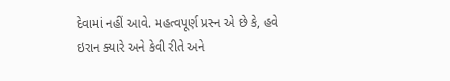દેવામાં નહીં આવે. મહત્વપૂર્ણ પ્રસ્ન એ છે કે, હવે ઇરાન ક્યારે અને કેવી રીતે અને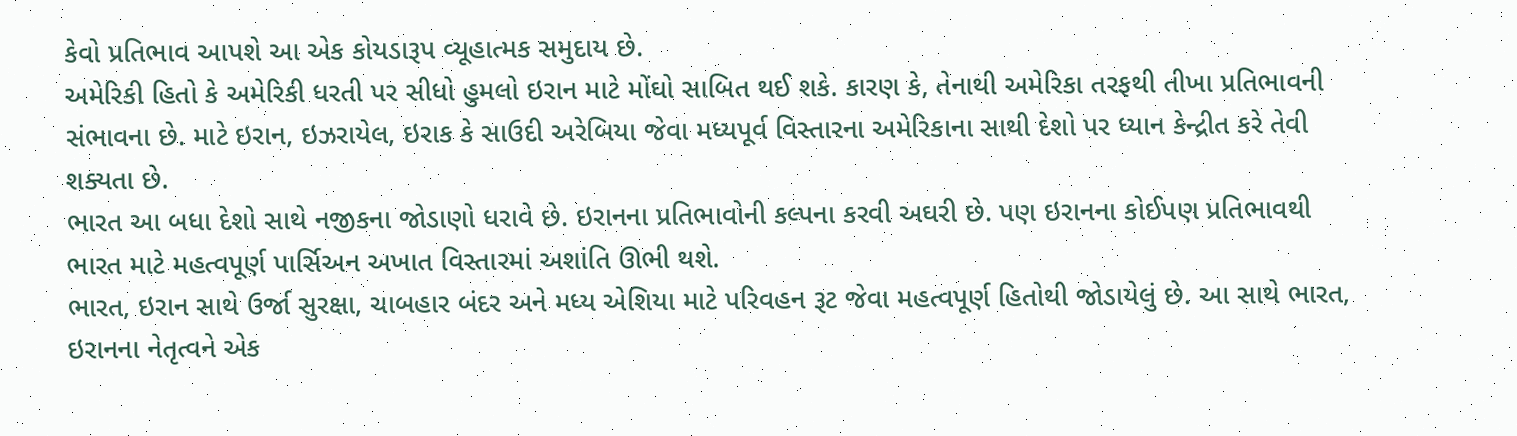કેવો પ્રતિભાવ આપશે આ એક કોયડારૂપ વ્યૂહાત્મક સમુદાય છે.
અમેરિકી હિતો કે અમેરિકી ધરતી પર સીધો હુમલો ઇરાન માટે મોંઘો સાબિત થઈ શકે. કારણ કે, તેનાથી અમેરિકા તરફથી તીખા પ્રતિભાવની સંભાવના છે. માટે ઇરાન, ઇઝરાયેલ, ઇરાક કે સાઉદી અરેબિયા જેવા મધ્યપૂર્વ વિસ્તારના અમેરિકાના સાથી દેશો પર ધ્યાન કેન્દ્રીત કરે તેવી શક્યતા છે.
ભારત આ બધા દેશો સાથે નજીકના જોડાણો ધરાવે છે. ઇરાનના પ્રતિભાવોની કલ્પના કરવી અઘરી છે. પણ ઇરાનના કોઈપણ પ્રતિભાવથી ભારત માટે મહત્વપૂર્ણ પાર્સિઅન અખાત વિસ્તારમાં અશાંતિ ઊભી થશે.
ભારત, ઇરાન સાથે ઉર્જા સુરક્ષા, ચાબહાર બંદર અને મધ્ય એશિયા માટે પરિવહન રૂટ જેવા મહત્વપૂર્ણ હિતોથી જોડાયેલું છે. આ સાથે ભારત, ઇરાનના નેતૃત્વને એક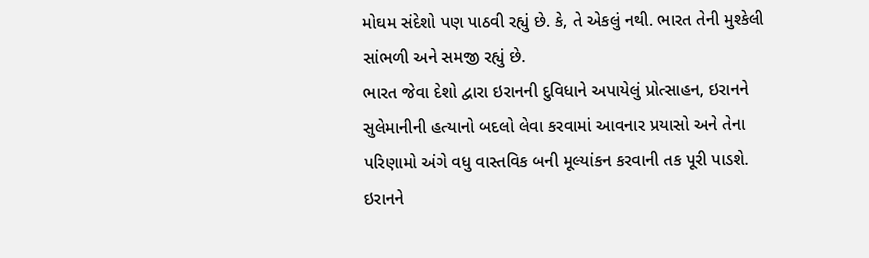મોઘમ સંદેશો પણ પાઠવી રહ્યું છે. કે, તે એકલું નથી. ભારત તેની મુશ્કેલી સાંભળી અને સમજી રહ્યું છે.
ભારત જેવા દેશો દ્વારા ઇરાનની દુવિધાને અપાયેલું પ્રોત્સાહન, ઇરાનને સુલેમાનીની હત્યાનો બદલો લેવા કરવામાં આવનાર પ્રયાસો અને તેના પરિણામો અંગે વધુ વાસ્તવિક બની મૂલ્યાંકન કરવાની તક પૂરી પાડશે. ઇરાનને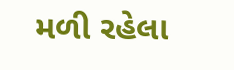મળી રહેલા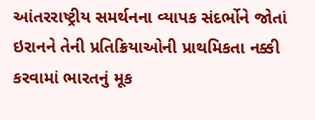આંતરરાષ્ટ્રીય સમર્થનના વ્યાપક સંદર્ભોને જોતાં ઇરાનને તેની પ્રતિક્રિયાઓની પ્રાથમિકતા નક્કી કરવામાં ભારતનું મૂક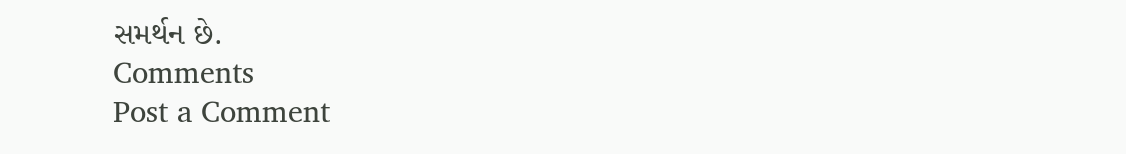સમર્થન છે.
Comments
Post a Comment